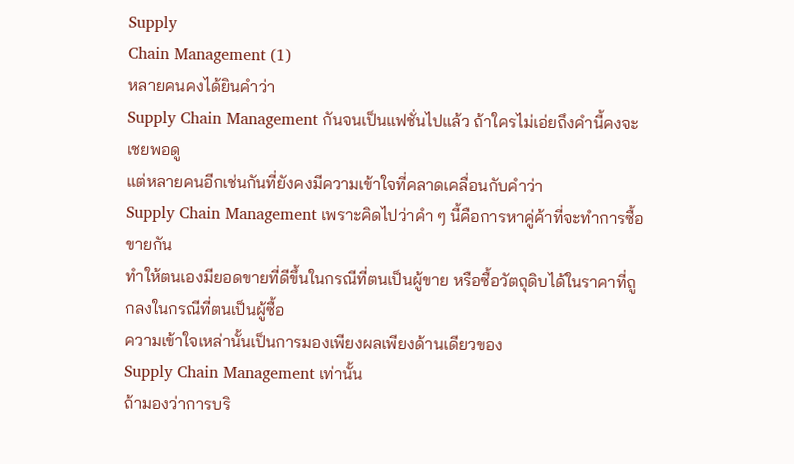Supply
Chain Management (1)
หลายคนคงได้ยินคำว่า
Supply Chain Management กันจนเป็นแฟชั่นไปแล้ว ถ้าใครไม่เอ่ยถึงคำนี้คงจะเชยพอดู
แต่หลายคนอีกเช่นกันที่ยังคงมีความเข้าใจที่คลาดเคลื่อนกับคำว่า
Supply Chain Management เพราะคิดไปว่าคำ ๆ นี้คือการหาคู่ค้าที่จะทำการซื้อขายกัน
ทำให้ตนเองมียอดขายที่ดีขึ้นในกรณีที่ตนเป็นผู้ขาย หรือซื้อวัตถุดิบได้ในราคาที่ถูกลงในกรณีที่ตนเป็นผู้ซื้อ
ความเข้าใจเหล่านั้นเป็นการมองเพียงผลเพียงด้านเดียวของ
Supply Chain Management เท่านั้น
ถ้ามองว่าการบริ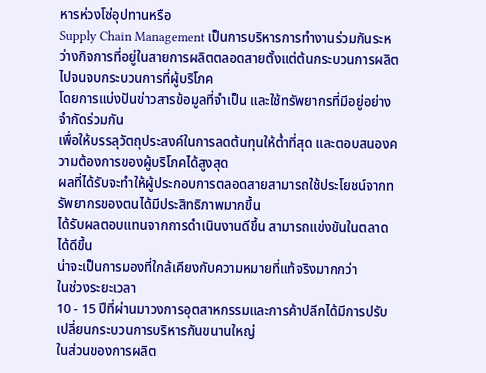หารห่วงโซ่อุปทานหรือ
Supply Chain Management เป็นการบริหารการทำงานร่วมกันระหว่างกิจการที่อยู่ในสายการผลิตตลอดสายตั้งแต่ต้นกระบวนการผลิตไปจนจบกระบวนการที่ผู้บริโภค
โดยการแบ่งปันข่าวสารข้อมูลที่จำเป็น และใช้ทรัพยากรที่มีอยู่อย่างจำกัดร่วมกัน
เพื่อให้บรรลุวัตถุประสงค์ในการลดต้นทุนให้ต่ำที่สุด และตอบสนองความต้องการของผู้บริโภคได้สูงสุด
ผลที่ได้รับจะทำให้ผู้ประกอบการตลอดสายสามารถใช้ประโยชน์จากทรัพยากรของตนได้มีประสิทธิภาพมากขึ้น
ได้รับผลตอบแทนจากการดำเนินงานดีขึ้น สามารถแข่งขันในตลาดได้ดีขึ้น
น่าจะเป็นการมองที่ใกล้เคียงกับความหมายที่แท้จริงมากกว่า
ในช่วงระยะเวลา
10 - 15 ปีที่ผ่านมาวงการอุตสาหกรรมและการค้าปลีกได้มีการปรับเปลี่ยนกระบวนการบริหารกันขนานใหญ่
ในส่วนของการผลิต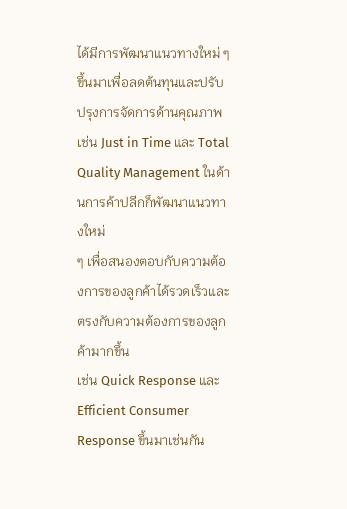ได้มีการพัฒนาแนวทางใหม่ ๆ ขึ้นมาเพื่อลดต้นทุนและปรับปรุงการจัดการด้านคุณภาพ
เช่น Just in Time และ Total Quality Management ในด้านการค้าปลีกก็พัฒนาแนวทางใหม่
ๆ เพื่อสนองตอบกับความต้องการของลูกค้าได้รวดเร็วและตรงกับความต้องการของลูกค้ามากขึ้น
เช่น Quick Response และ Efficient Consumer Response ขึ้นมาเช่นกัน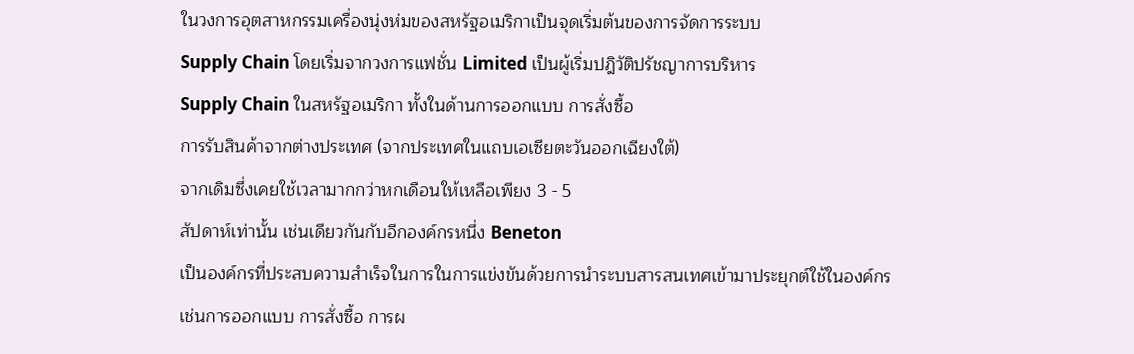ในวงการอุตสาหกรรมเครื่องนุ่งห่มของสหรัฐอเมริกาเป็นจุดเริ่มต้นของการจัดการระบบ
Supply Chain โดยเริ่มจากวงการแฟชั่น Limited เป็นผู้เริ่มปฎิวัติปรัชญาการบริหาร
Supply Chain ในสหรัฐอเมริกา ทั้งในด้านการออกแบบ การสั่งซื้อ
การรับสินค้าจากต่างประเทศ (จากประเทศในแถบเอเซียตะวันออกเฉียงใต้)
จากเดิมซึ่งเคยใช้เวลามากกว่าหกเดือนให้เหลือเพียง 3 - 5
สัปดาห์เท่านั้น เช่นเดียวกันกับอีกองค์กรหนึ่ง Beneton
เป็นองค์กรที่ประสบความสำเร็จในการในการแข่งขันด้วยการนำระบบสารสนเทศเข้ามาประยุกต์ใช้ในองค์กร
เช่นการออกแบบ การสั่งซื้อ การผ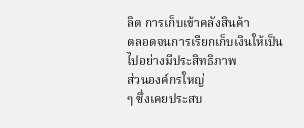ลิต การเก็บเข้าคลังสินค้า
ตลอดจนการเรียกเก็บเงินให้เป็นไปอย่างมีประสิทธิภาพ
ส่วนองค์กรใหญ่
ๆ ซึ่งเคยประสบ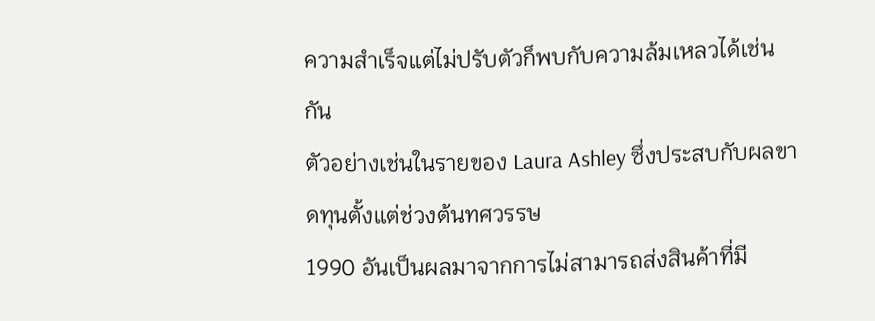ความสำเร็จแต่ไม่ปรับตัวก็พบกับความล้มเหลวได้เช่นกัน
ตัวอย่างเช่นในรายของ Laura Ashley ซึ่งประสบกับผลขาดทุนตั้งแต่ช่วงต้นทศวรรษ
1990 อันเป็นผลมาจากการไม่สามารถส่งสินค้าที่มี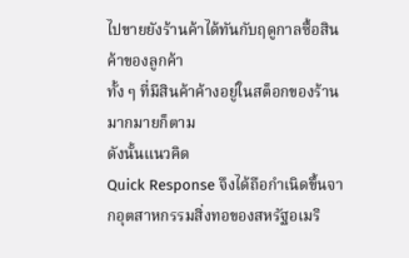ไปขายยังร้านค้าได้ทันกับฤดูกาลซื้อสินค้าของลูกค้า
ทั้ง ๆ ที่มีสินค้าค้างอยู่ในสต็อกของร้านมากมายก็ตาม
ดังนั้นแนวคิด
Quick Response จึงได้ถือกำเนิดขึ้นจากอุตสาหกรรมสิ่งทอของสหรัฐอเมริ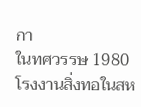กา
ในทศวรรษ 1980 โรงงานสิ่งทอในสห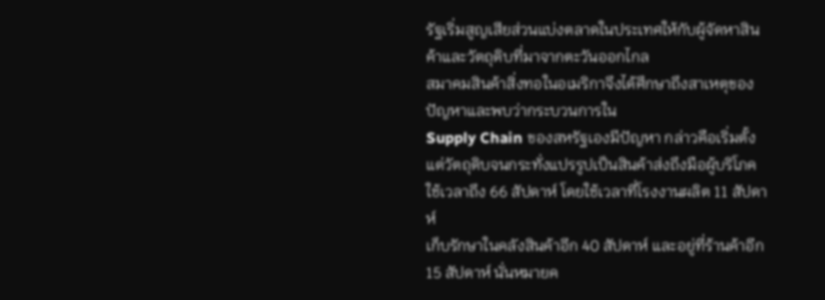รัฐเริ่มสูญเสียส่วนแบ่งตลาดในประเทศให้กับผู้จัดหาสินค้าและวัตถุดิบที่มาจากตะวันออกไกล
สมาคมสินค้าสิ่งทอในอเมริกาจึงได้ศึกษาถึงสาเหตุของปัญหาและพบว่ากระบวนการใน
Supply Chain ของสหรัฐเองมีปัญหา กล่าวคือเริ่มตั้งแต่วัตถุดิบจนกระทั่งแปรรูปเป็นสินค้าส่งถึงมือผู้บริโภค
ใช้เวลาถึง 66 สัปดาห์ โดยใช้เวลาที่โรงงานผลิต 11 สัปดาห์
เก็บรักษาในคลังสินค้าอีก 40 สัปดาห์ และอยู่ที่ร้านค้าอีก
15 สัปดาห์ นั่นหมายค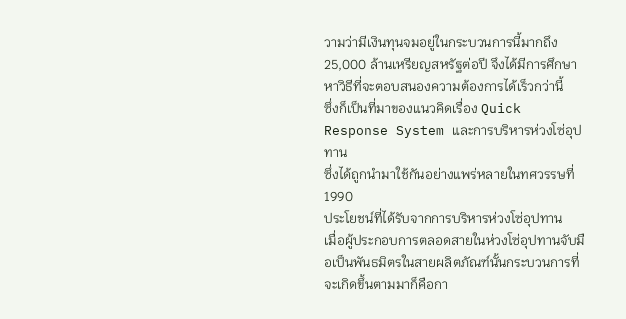วามว่ามีเงินทุนจมอยู่ในกระบวนการนี้มากถึง
25,000 ล้านเหรียญสหรัฐต่อปี จึงได้มีการศึกษาหาวิธีที่จะตอบสนองความต้องการได้เร็วกว่านี้
ซึ่งก็เป็นที่มาของแนวคิดเรื่อง Quick Response System และการบริหารห่วงโซ่อุปทาน
ซึ่งได้ถูกนำมาใช้กันอย่างแพร่หลายในทศวรรษที่ 1990
ประโยชน์ที่ได้รับจากการบริหารห่วงโซ่อุปทาน
เมื่อผู้ประกอบการตลอดสายในห่วงโซ่อุปทานจับมือเป็นพันธมิตรในสายผลิตภัณฑ์นั้นกระบวนการที่จะเกิดขึ้นตามมาก็คือกา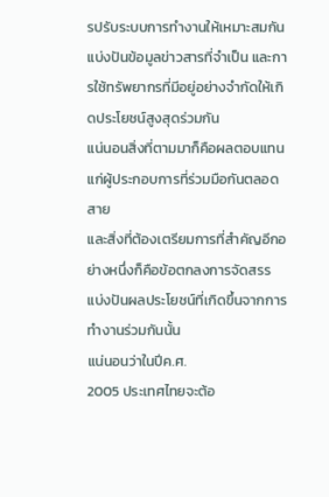รปรับระบบการทำงานให้เหมาะสมกัน
แบ่งปันข้อมูลข่าวสารที่จำเป็น และการใช้ทรัพยากรที่มีอยู่อย่างจำกัดให้เกิดประโยชน์สูงสุดร่วมกัน
แน่นอนสิ่งที่ตามมาก็คือผลตอบแทนแก่ผู้ประกอบการที่ร่วมมือกันตลอดสาย
และสิ่งที่ต้องเตรียมการที่สำคัญอีกอย่างหนึ่งก็คือข้อตกลงการจัดสรรแบ่งปันผลประโยชน์ที่เกิดขึ้นจากการทำงานร่วมกันนั้น
แน่นอนว่าในปีค.ศ.
2005 ประเทศไทยจะต้อ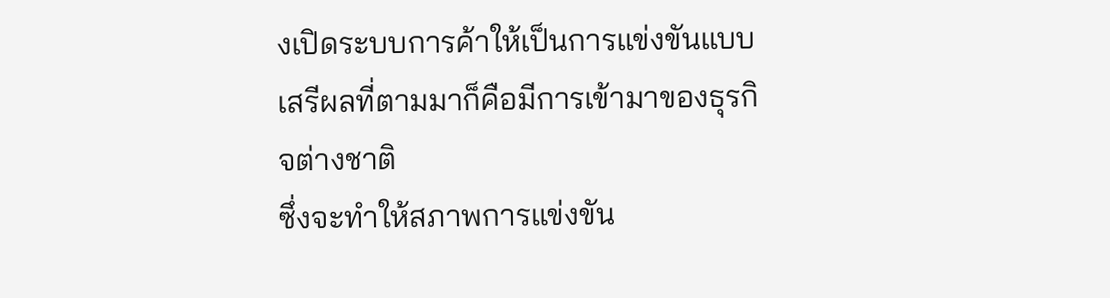งเปิดระบบการค้าให้เป็นการแข่งขันแบบเสรีผลที่ตามมาก็คือมีการเข้ามาของธุรกิจต่างชาติ
ซึ่งจะทำให้สภาพการแข่งขัน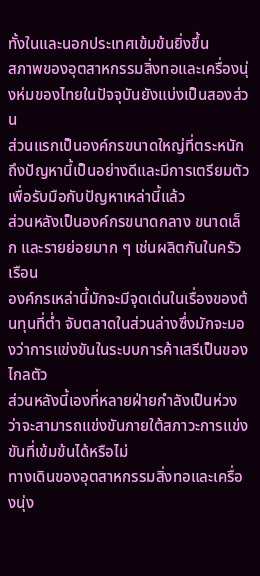ทั้งในและนอกประเทศเข้มข้นยิ่งขึ้น
สภาพของอุตสาหกรรมสิ่งทอและเครื่องนุ่งห่มของไทยในปัจจุบันยังแบ่งเป็นสองส่วน
ส่วนแรกเป็นองค์กรขนาดใหญ่ที่ตระหนักถึงปัญหานี้เป็นอย่างดีและมีการเตรียมตัวเพื่อรับมือกับปัญหาเหล่านี้แล้ว
ส่วนหลังเป็นองค์กรขนาดกลาง ขนาดเล็ก และรายย่อยมาก ๆ เช่นผลิตกันในครัวเรือน
องค์กรเหล่านี้มักจะมีจุดเด่นในเรื่องของต้นทุนที่ต่ำ จับตลาดในส่วนล่างซึ่งมักจะมองว่าการแข่งขันในระบบการค้าเสรีเป็นของไกลตัว
ส่วนหลังนี้เองที่หลายฝ่ายกำลังเป็นห่วงว่าจะสามารถแข่งขันภายใต้สภาวะการแข่งขันที่เข้มข้นได้หรือไม่
ทางเดินของอุตสาหกรรมสิ่งทอและเครื่องนุ่ง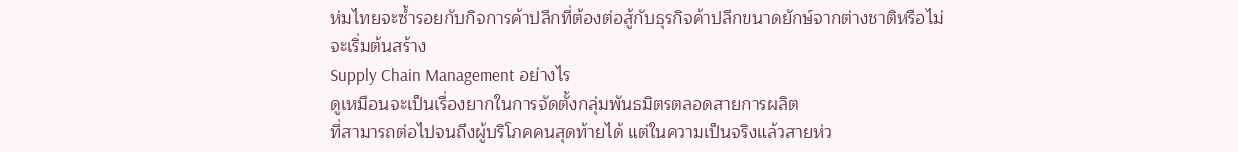ห่มไทยจะซ้ำรอยกับกิจการค้าปลีกที่ต้องต่อสู้กับธุรกิจค้าปลีกขนาดยักษ์จากต่างชาติหรือไม่
จะเริ่มต้นสร้าง
Supply Chain Management อย่างไร
ดูเหมือนจะเป็นเรื่องยากในการจัดตั้งกลุ่มพันธมิตรตลอดสายการผลิต
ที่สามารถต่อไปจนถึงผู้บริโภคคนสุดท้ายได้ แต่ในความเป็นจริงแล้วสายห่ว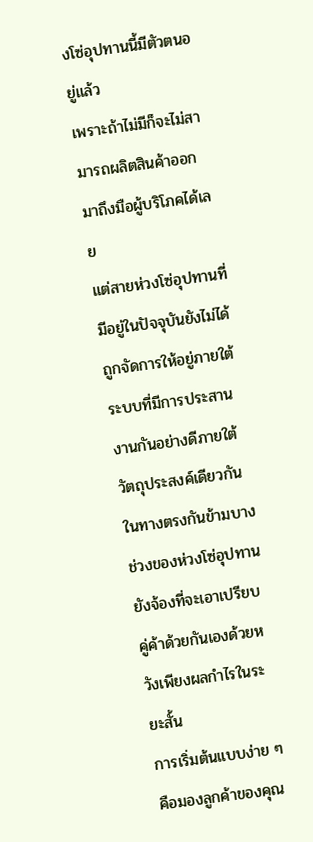งโซ่อุปทานนี้มีตัวตนอยู่แล้ว
เพราะถ้าไม่มีก็จะไม่สามารถผลิตสินค้าออกมาถึงมือผู้บริโภคได้เลย
แต่สายห่วงโซ่อุปทานที่มีอยู่ในปัจจุบันยังไม่ได้ถูกจัดการให้อยู่ภายใต้ระบบที่มีการประสานงานกันอย่างดีภายใต้วัตถุประสงค์เดียวกัน
ในทางตรงกันข้ามบางช่วงของห่วงโซ่อุปทานยังจ้องที่จะเอาเปรียบคู่ค้าด้วยกันเองด้วยหวังเพียงผลกำไรในระยะสั้น
การเริ่มต้นแบบง่าย ๆ คือมองลูกค้าของคุณ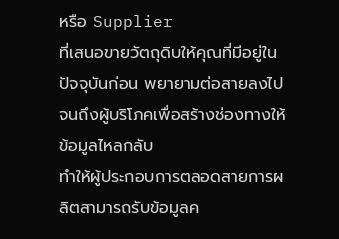หรือ Supplier
ที่เสนอขายวัตถุดิบให้คุณที่มีอยู่ในปัจจุบันก่อน พยายามต่อสายลงไปจนถึงผู้บริโภคเพื่อสร้างช่องทางให้ข้อมูลไหลกลับ
ทำให้ผู้ประกอบการตลอดสายการผลิตสามารถรับข้อมูลค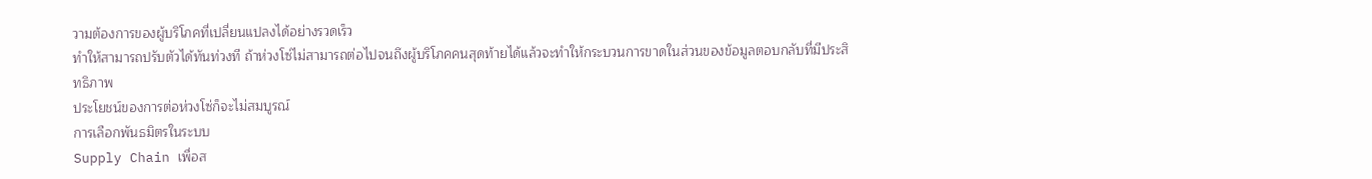วามต้องการของผู้บริโภคที่เปลี่ยนแปลงได้อย่างรวดเร็ว
ทำให้สามารถปรับตัวได้ทันท่วงที ถ้าห่วงโซ่ไม่สามารถต่อไปจนถึงผู้บริโภคคนสุดท้ายได้แล้วจะทำให้กระบวนการขาดในส่วนของข้อมูลตอบกลับที่มีประสิทธิภาพ
ประโยชน์ของการต่อห่วงโซ่ก็จะไม่สมบูรณ์
การเลือกพันธมิตรในระบบ
Supply Chain เพื่อส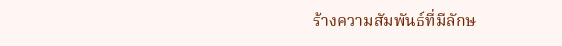ร้างความสัมพันธ์ที่มีลักษ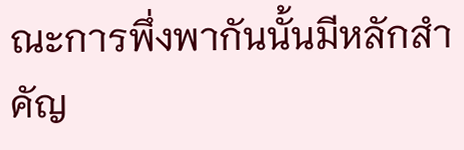ณะการพึ่งพากันนั้นมีหลักสำคัญ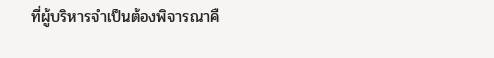ที่ผู้บริหารจำเป็นต้องพิจารณาคื